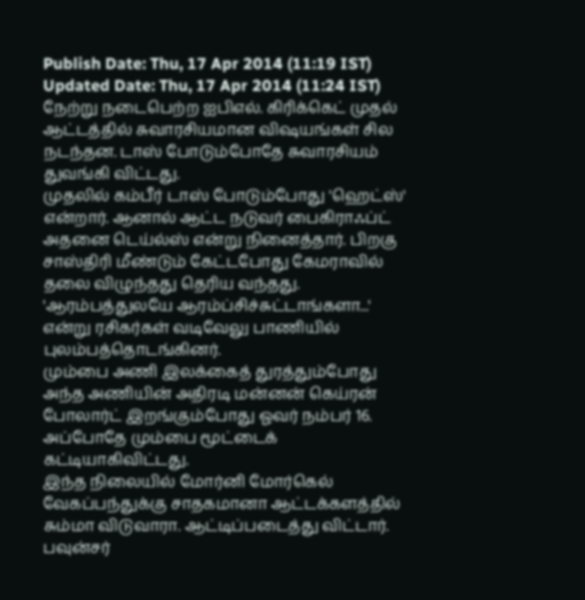Publish Date: Thu, 17 Apr 2014 (11:19 IST)
Updated Date: Thu, 17 Apr 2014 (11:24 IST)
நேற்று நடைபெற்ற ஐபிஎல். கிரிக்கெட் முதல் ஆட்டத்தில் சுவாரசியமான விஷயங்கள் சில நடந்தன. டாஸ் போடும்போதே சுவாரசியம் துவங்கி விட்டது.
முதலில் கம்பீர் டாஸ் போடும்போது 'ஹெட்ஸ்' என்றார். ஆனால் ஆட்ட நடுவர் பைகிராஃப்ட் அதனை டெய்ல்ஸ் என்று நினைத்தார். பிறகு சாஸ்திரி மீண்டும் கேட்டபோது கேமராவில் தலை விழுந்தது தெரிய வந்தது. 'ஆரம்பத்துலயே ஆரம்ப்சிச்சுட்டாங்களா...' என்று ரசிகர்கள் வடிவேலு பாணியில் புலம்பத்தொடங்கினர்.
மும்பை அணி இலக்கைத் துரத்தும்போது அந்த அணியின் அதிரடி மன்னன் கெய்ரன் போலார்ட் இறங்கும்போது ஓவர் நம்பர் 16. அப்போதே மும்பை மூட்டைக் கட்டியாகிவிட்டது.
இந்த நிலையில் மோர்னி மோர்கெல் வேகப்பந்துக்கு சாதகமானா ஆட்டக்களத்தில் சும்மா விடுவாரா. ஆட்டிப்படைத்து விட்டார். பவுன்சர்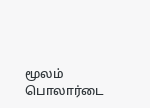மூலம் பொலார்டை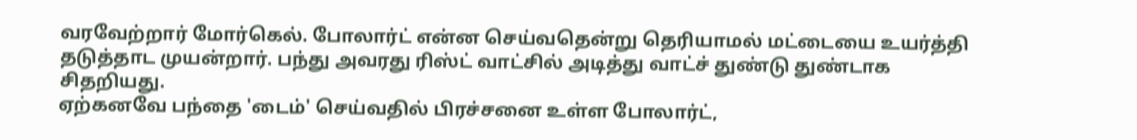வரவேற்றார் மோர்கெல். போலார்ட் என்ன செய்வதென்று தெரியாமல் மட்டையை உயர்த்தி தடுத்தாட முயன்றார். பந்து அவரது ரிஸ்ட் வாட்சில் அடித்து வாட்ச் துண்டு துண்டாக சிதறியது.
ஏற்கனவே பந்தை 'டைம்' செய்வதில் பிரச்சனை உள்ள போலார்ட்,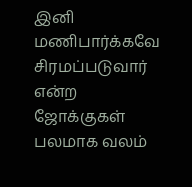இனி மணிபார்க்கவே சிரமப்படுவார் என்ற ஜோக்குகள் பலமாக வலம்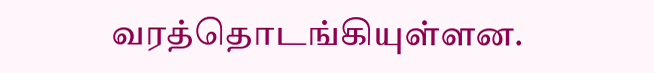வரத்தொடங்கியுள்ளன.